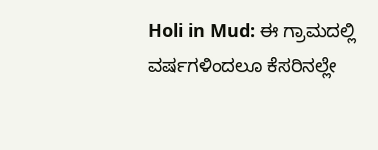Holi in Mud: ಈ ಗ್ರಾಮದಲ್ಲಿ ವರ್ಷಗಳಿಂದಲೂ ಕೆಸರಿನಲ್ಲೇ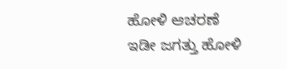ಹೋಳಿ ಆಚರಣೆ
ಇಡೀ ಜಗತ್ತು ಹೋಳಿ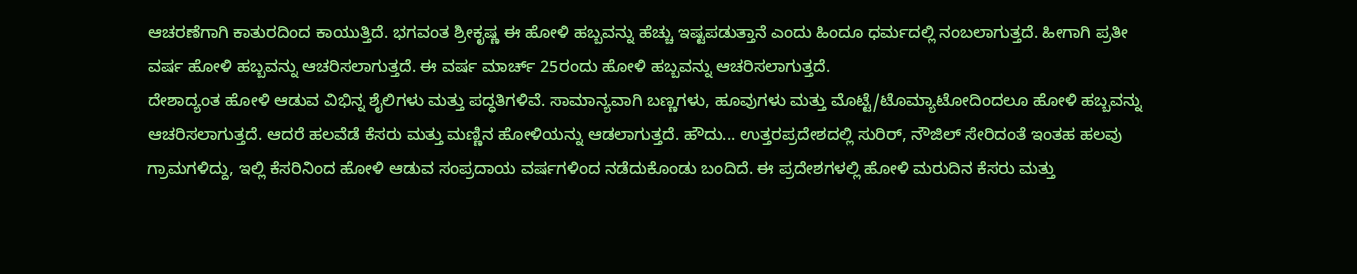ಆಚರಣೆಗಾಗಿ ಕಾತುರದಿಂದ ಕಾಯುತ್ತಿದೆ. ಭಗವಂತ ಶ್ರೀಕೃಷ್ಣ ಈ ಹೋಳಿ ಹಬ್ಬವನ್ನು ಹೆಚ್ಚು ಇಷ್ಟಪಡುತ್ತಾನೆ ಎಂದು ಹಿಂದೂ ಧರ್ಮದಲ್ಲಿ ನಂಬಲಾಗುತ್ತದೆ. ಹೀಗಾಗಿ ಪ್ರತೀ ವರ್ಷ ಹೋಳಿ ಹಬ್ಬವನ್ನು ಆಚರಿಸಲಾಗುತ್ತದೆ. ಈ ವರ್ಷ ಮಾರ್ಚ್ 25ರಂದು ಹೋಳಿ ಹಬ್ಬವನ್ನು ಆಚರಿಸಲಾಗುತ್ತದೆ.
ದೇಶಾದ್ಯಂತ ಹೋಳಿ ಆಡುವ ವಿಭಿನ್ನ ಶೈಲಿಗಳು ಮತ್ತು ಪದ್ಧತಿಗಳಿವೆ. ಸಾಮಾನ್ಯವಾಗಿ ಬಣ್ಣಗಳು, ಹೂವುಗಳು ಮತ್ತು ಮೊಟ್ಟೆ/ಟೊಮ್ಯಾಟೋದಿಂದಲೂ ಹೋಳಿ ಹಬ್ಬವನ್ನು ಆಚರಿಸಲಾಗುತ್ತದೆ. ಆದರೆ ಹಲವೆಡೆ ಕೆಸರು ಮತ್ತು ಮಣ್ಣಿನ ಹೋಳಿಯನ್ನು ಆಡಲಾಗುತ್ತದೆ. ಹೌದು... ಉತ್ತರಪ್ರದೇಶದಲ್ಲಿ ಸುರಿರ್, ನೌಜಿಲ್ ಸೇರಿದಂತೆ ಇಂತಹ ಹಲವು ಗ್ರಾಮಗಳಿದ್ದು, ಇಲ್ಲಿ ಕೆಸರಿನಿಂದ ಹೋಳಿ ಆಡುವ ಸಂಪ್ರದಾಯ ವರ್ಷಗಳಿಂದ ನಡೆದುಕೊಂಡು ಬಂದಿದೆ. ಈ ಪ್ರದೇಶಗಳಲ್ಲಿ ಹೋಳಿ ಮರುದಿನ ಕೆಸರು ಮತ್ತು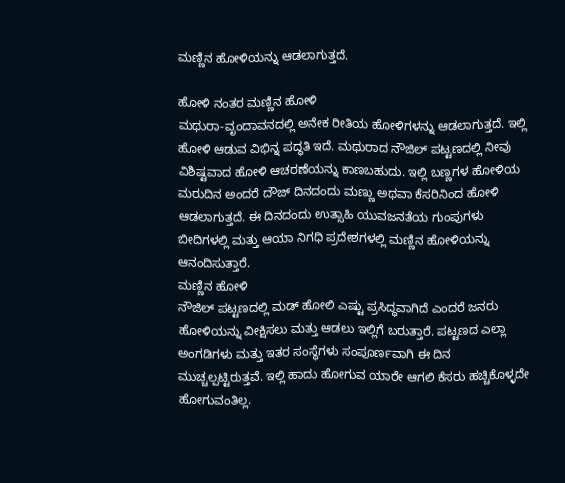ಮಣ್ಣಿನ ಹೋಳಿಯನ್ನು ಆಡಲಾಗುತ್ತದೆ.

ಹೋಳಿ ನಂತರ ಮಣ್ಣಿನ ಹೋಳಿ
ಮಥುರಾ-ವೃಂದಾವನದಲ್ಲಿ ಅನೇಕ ರೀತಿಯ ಹೋಳಿಗಳನ್ನು ಆಡಲಾಗುತ್ತದೆ. ಇಲ್ಲಿ ಹೋಳಿ ಆಡುವ ವಿಭಿನ್ನ ಪದ್ಧತಿ ಇದೆ. ಮಥುರಾದ ನೌಜಿಲ್ ಪಟ್ಟಣದಲ್ಲಿ ನೀವು ವಿಶಿಷ್ಟವಾದ ಹೋಳಿ ಆಚರಣೆಯನ್ನು ಕಾಣಬಹುದು. ಇಲ್ಲಿ ಬಣ್ಣಗಳ ಹೋಳಿಯ ಮರುದಿನ ಅಂದರೆ ದೌಜ್ ದಿನದಂದು ಮಣ್ಣು ಅಥವಾ ಕೆಸರಿನಿಂದ ಹೋಳಿ ಆಡಲಾಗುತ್ತದೆ. ಈ ದಿನದಂದು ಉತ್ಸಾಹಿ ಯುವಜನತೆಯ ಗುಂಪುಗಳು ಬೀದಿಗಳಲ್ಲಿ ಮತ್ತು ಆಯಾ ನಿಗಧಿ ಪ್ರದೇಶಗಳಲ್ಲಿ ಮಣ್ಣಿನ ಹೋಳಿಯನ್ನು ಆನಂದಿಸುತ್ತಾರೆ.
ಮಣ್ಣಿನ ಹೋಳಿ
ನೌಜಿಲ್ ಪಟ್ಟಣದಲ್ಲಿ ಮಡ್ ಹೋಲಿ ಎಷ್ಟು ಪ್ರಸಿದ್ಧವಾಗಿದೆ ಎಂದರೆ ಜನರು ಹೋಳಿಯನ್ನು ವೀಕ್ಷಿಸಲು ಮತ್ತು ಆಡಲು ಇಲ್ಲಿಗೆ ಬರುತ್ತಾರೆ. ಪಟ್ಟಣದ ಎಲ್ಲಾ ಅಂಗಡಿಗಳು ಮತ್ತು ಇತರ ಸಂಸ್ಥೆಗಳು ಸಂಪೂರ್ಣವಾಗಿ ಈ ದಿನ ಮುಚ್ಚಲ್ಪಟ್ಟಿರುತ್ತವೆ. ಇಲ್ಲಿ ಹಾದು ಹೋಗುವ ಯಾರೇ ಆಗಲಿ ಕೆಸರು ಹಚ್ಚಿಕೊಳ್ಳದೇ ಹೋಗುವಂತಿಲ್ಲ.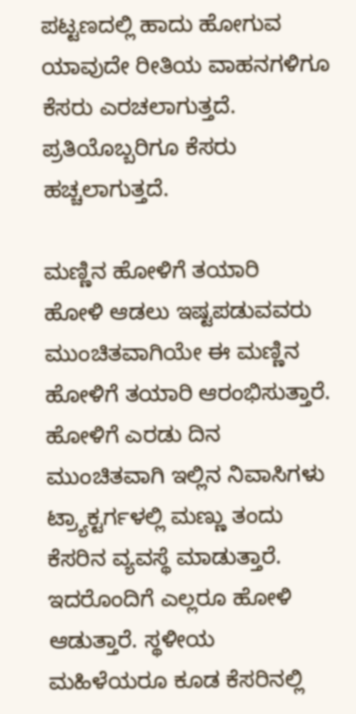ಪಟ್ಟಣದಲ್ಲಿ ಹಾದು ಹೋಗುವ ಯಾವುದೇ ರೀತಿಯ ವಾಹನಗಳಿಗೂ ಕೆಸರು ಎರಚಲಾಗುತ್ತದೆ. ಪ್ರತಿಯೊಬ್ಬರಿಗೂ ಕೆಸರು ಹಚ್ಚಲಾಗುತ್ತದೆ.

ಮಣ್ಣಿನ ಹೋಳಿಗೆ ತಯಾರಿ
ಹೋಳಿ ಆಡಲು ಇಷ್ಟಪಡುವವರು ಮುಂಚಿತವಾಗಿಯೇ ಈ ಮಣ್ಣಿನ ಹೋಳಿಗೆ ತಯಾರಿ ಆರಂಭಿಸುತ್ತಾರೆ. ಹೋಳಿಗೆ ಎರಡು ದಿನ ಮುಂಚಿತವಾಗಿ ಇಲ್ಲಿನ ನಿವಾಸಿಗಳು ಟ್ರ್ಯಾಕ್ಟರ್ಗಳಲ್ಲಿ ಮಣ್ಣು ತಂದು ಕೆಸರಿನ ವ್ಯವಸ್ಥೆ ಮಾಡುತ್ತಾರೆ. ಇದರೊಂದಿಗೆ ಎಲ್ಲರೂ ಹೋಳಿ ಆಡುತ್ತಾರೆ. ಸ್ಥಳೀಯ ಮಹಿಳೆಯರೂ ಕೂಡ ಕೆಸರಿನಲ್ಲಿ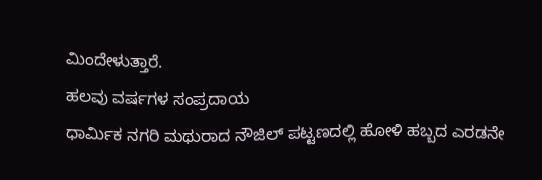ಮಿಂದೇಳುತ್ತಾರೆ.
ಹಲವು ವರ್ಷಗಳ ಸಂಪ್ರದಾಯ
ಧಾರ್ಮಿಕ ನಗರಿ ಮಥುರಾದ ನೌಜಿಲ್ ಪಟ್ಟಣದಲ್ಲಿ ಹೋಳಿ ಹಬ್ಬದ ಎರಡನೇ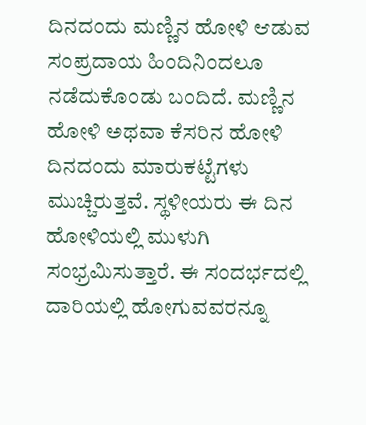ದಿನದಂದು ಮಣ್ಣಿನ ಹೋಳಿ ಆಡುವ ಸಂಪ್ರದಾಯ ಹಿಂದಿನಿಂದಲೂ ನಡೆದುಕೊಂಡು ಬಂದಿದೆ. ಮಣ್ಣಿನ ಹೋಳಿ ಅಥವಾ ಕೆಸರಿನ ಹೋಳಿ ದಿನದಂದು ಮಾರುಕಟ್ಟೆಗಳು ಮುಚ್ಚಿರುತ್ತವೆ. ಸ್ಥಳೀಯರು ಈ ದಿನ ಹೋಳಿಯಲ್ಲಿ ಮುಳುಗಿ ಸಂಭ್ರಮಿಸುತ್ತಾರೆ. ಈ ಸಂದರ್ಭದಲ್ಲಿ ದಾರಿಯಲ್ಲಿ ಹೋಗುವವರನ್ನೂ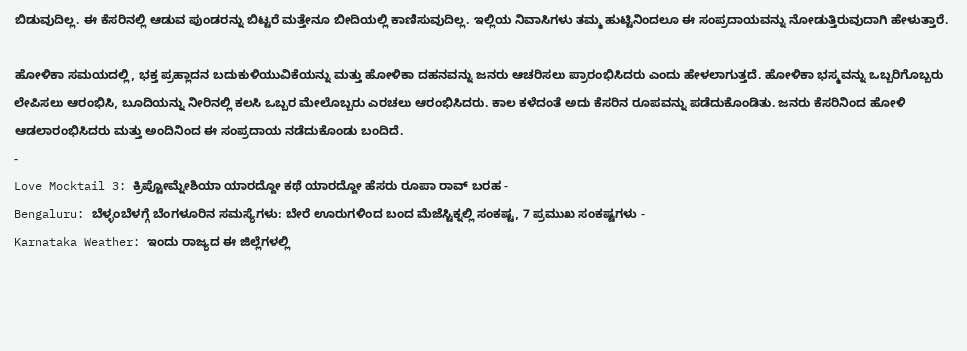ಬಿಡುವುದಿಲ್ಲ. ಈ ಕೆಸರಿನಲ್ಲಿ ಆಡುವ ಪುಂಡರನ್ನು ಬಿಟ್ಟರೆ ಮತ್ತೇನೂ ಬೀದಿಯಲ್ಲಿ ಕಾಣಿಸುವುದಿಲ್ಲ. ಇಲ್ಲಿಯ ನಿವಾಸಿಗಳು ತಮ್ಮ ಹುಟ್ಟಿನಿಂದಲೂ ಈ ಸಂಪ್ರದಾಯವನ್ನು ನೋಡುತ್ತಿರುವುದಾಗಿ ಹೇಳುತ್ತಾರೆ.

ಹೋಳಿಕಾ ಸಮಯದಲ್ಲಿ, ಭಕ್ತ ಪ್ರಹ್ಲಾದನ ಬದುಕುಳಿಯುವಿಕೆಯನ್ನು ಮತ್ತು ಹೋಳಿಕಾ ದಹನವನ್ನು ಜನರು ಆಚರಿಸಲು ಪ್ರಾರಂಭಿಸಿದರು ಎಂದು ಹೇಳಲಾಗುತ್ತದೆ. ಹೋಳಿಕಾ ಭಸ್ಮವನ್ನು ಒಬ್ಬರಿಗೊಬ್ಬರು ಲೇಪಿಸಲು ಆರಂಭಿಸಿ, ಬೂದಿಯನ್ನು ನೀರಿನಲ್ಲಿ ಕಲಸಿ ಒಬ್ಬರ ಮೇಲೊಬ್ಬರು ಎರಚಲು ಆರಂಭಿಸಿದರು. ಕಾಲ ಕಳೆದಂತೆ ಅದು ಕೆಸರಿನ ರೂಪವನ್ನು ಪಡೆದುಕೊಂಡಿತು. ಜನರು ಕೆಸರಿನಿಂದ ಹೋಳಿ ಆಡಲಾರಂಭಿಸಿದರು ಮತ್ತು ಅಂದಿನಿಂದ ಈ ಸಂಪ್ರದಾಯ ನಡೆದುಕೊಂಡು ಬಂದಿದೆ.
-
Love Mocktail 3: ಕ್ರಿಪ್ಟೋಮ್ನೇಶಿಯಾ ಯಾರದ್ದೋ ಕಥೆ ಯಾರದ್ದೋ ಹೆಸರು ರೂಪಾ ರಾವ್ ಬರಹ -
Bengaluru: ಬೆಳ್ಳಂಬೆಳಗ್ಗೆ ಬೆಂಗಳೂರಿನ ಸಮಸ್ಯೆಗಳು: ಬೇರೆ ಊರುಗಳಿಂದ ಬಂದ ಮೆಜೆಸ್ಟಿಕ್ನಲ್ಲಿ ಸಂಕಷ್ಟ, 7 ಪ್ರಮುಖ ಸಂಕಷ್ಟಗಳು -
Karnataka Weather: ಇಂದು ರಾಜ್ಯದ ಈ ಜಿಲ್ಲೆಗಳಲ್ಲಿ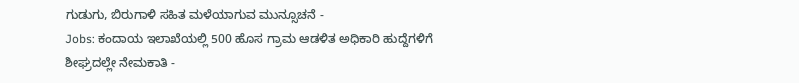ಗುಡುಗು, ಬಿರುಗಾಳಿ ಸಹಿತ ಮಳೆಯಾಗುವ ಮುನ್ಸೂಚನೆ -
Jobs: ಕಂದಾಯ ಇಲಾಖೆಯಲ್ಲಿ 500 ಹೊಸ ಗ್ರಾಮ ಆಡಳಿತ ಅಧಿಕಾರಿ ಹುದ್ದೆಗಳಿಗೆ ಶೀಘ್ರದಲ್ಲೇ ನೇಮಕಾತಿ -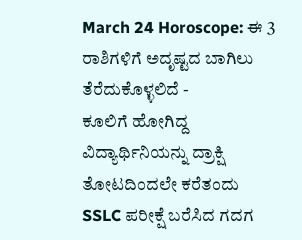March 24 Horoscope: ಈ 3 ರಾಶಿಗಳಿಗೆ ಅದೃಷ್ಟದ ಬಾಗಿಲು ತೆರೆದುಕೊಳ್ಳಲಿದೆ -
ಕೂಲಿಗೆ ಹೋಗಿದ್ದ ವಿದ್ಯಾರ್ಥಿನಿಯನ್ನು ದ್ರಾಕ್ಷಿ ತೋಟದಿಂದಲೇ ಕರೆತಂದು SSLC ಪರೀಕ್ಷೆ ಬರೆಸಿದ ಗದಗ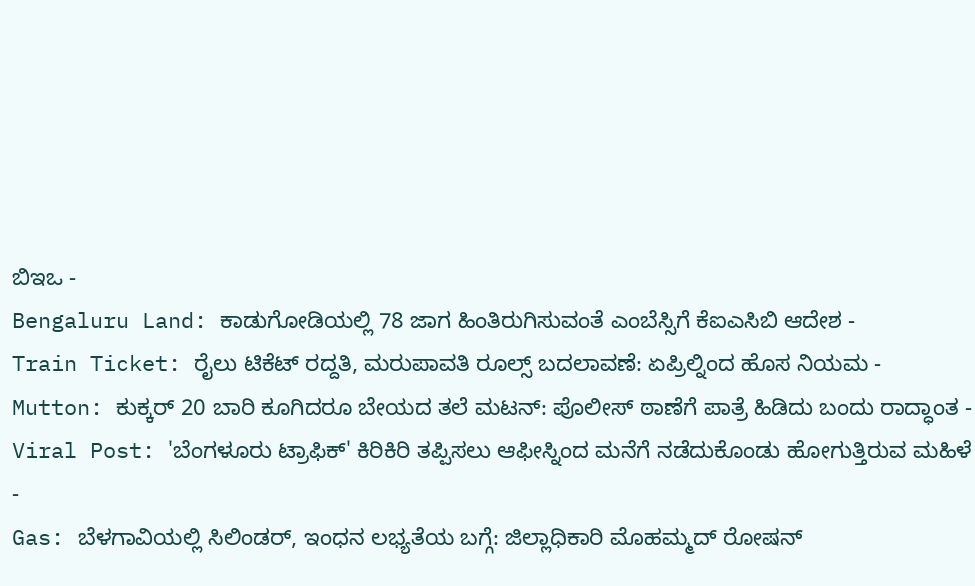ಬಿಇಒ -
Bengaluru Land: ಕಾಡುಗೋಡಿಯಲ್ಲಿ 78 ಜಾಗ ಹಿಂತಿರುಗಿಸುವಂತೆ ಎಂಬೆಸ್ಸಿಗೆ ಕೆಐಎಸಿಬಿ ಆದೇಶ -
Train Ticket: ರೈಲು ಟಿಕೆಟ್ ರದ್ದತಿ, ಮರುಪಾವತಿ ರೂಲ್ಸ್ ಬದಲಾವಣೆ: ಏಪ್ರಿಲ್ನಿಂದ ಹೊಸ ನಿಯಮ -
Mutton: ಕುಕ್ಕರ್ 20 ಬಾರಿ ಕೂಗಿದರೂ ಬೇಯದ ತಲೆ ಮಟನ್: ಪೊಲೀಸ್ ಠಾಣೆಗೆ ಪಾತ್ರೆ ಹಿಡಿದು ಬಂದು ರಾದ್ಧಾಂತ -
Viral Post: 'ಬೆಂಗಳೂರು ಟ್ರಾಫಿಕ್' ಕಿರಿಕಿರಿ ತಪ್ಪಿಸಲು ಆಫೀಸ್ನಿಂದ ಮನೆಗೆ ನಡೆದುಕೊಂಡು ಹೋಗುತ್ತಿರುವ ಮಹಿಳೆ -
Gas: ಬೆಳಗಾವಿಯಲ್ಲಿ ಸಿಲಿಂಡರ್, ಇಂಧನ ಲಭ್ಯತೆಯ ಬಗ್ಗೆ: ಜಿಲ್ಲಾಧಿಕಾರಿ ಮೊಹಮ್ಮದ್ ರೋಷನ್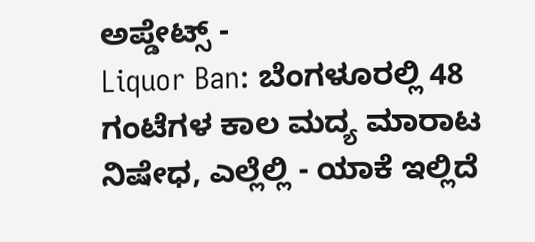ಅಪ್ಡೇಟ್ಸ್ -
Liquor Ban: ಬೆಂಗಳೂರಲ್ಲಿ 48 ಗಂಟೆಗಳ ಕಾಲ ಮದ್ಯ ಮಾರಾಟ ನಿಷೇಧ, ಎಲ್ಲೆಲ್ಲಿ - ಯಾಕೆ ಇಲ್ಲಿದೆ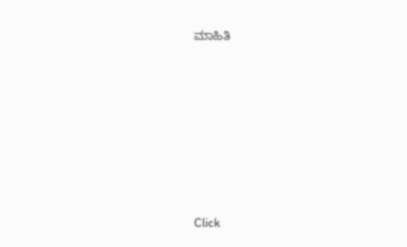ಮಾಹಿತಿ












Click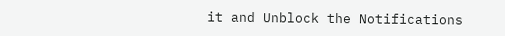it and Unblock the Notifications